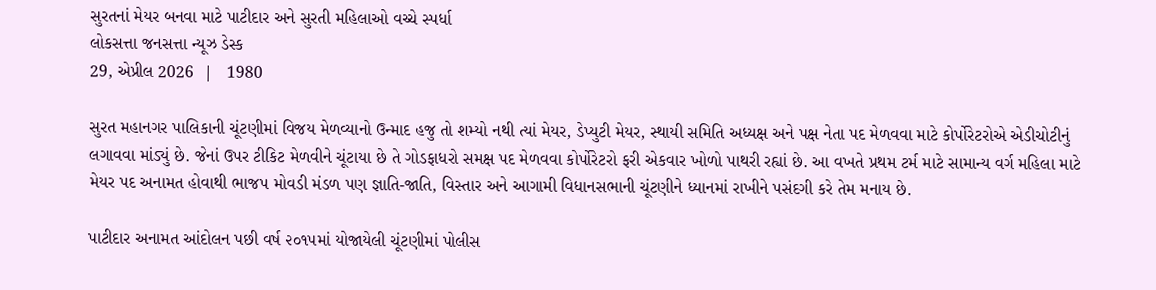સુરતનાં મેયર બનવા માટે પાટીદાર અને સુરતી મહિલાઓ વચ્ચે સ્પર્ધા
લોકસત્તા જનસત્તા ન્યૂઝ ડેસ્ક
29, એપ્રીલ 2026  |   1980

સુરત મહાનગર પાલિકાની ચૂંટણીમાં વિજય મેળવ્યાનો ઉન્માદ હજુ તો શમ્યો નથી ત્યાં મેયર, ડેપ્યુટી મેયર, સ્થાયી સમિતિ અધ્યક્ષ અને પક્ષ નેતા પદ મેળવવા માટે કોર્પોરેટરોએ એડીચોટીનું લગાવવા માંડ્યું છે. જેનાં ઉપર ટીકિટ મેળવીને ચૂંટાયા છે તે ગોડફાધરો સમક્ષ પદ મેળવવા કોર્પોરેટરો ફરી એકવાર ખોળો પાથરી રહ્યાં છે. આ વખતે પ્રથમ ટર્મ માટે સામાન્ય વર્ગ મહિલા માટે મેયર પદ અનામત હોવાથી ભાજપ મોવડી મંડળ પણ જ્ઞાતિ-જાતિ, વિસ્તાર અને આગામી વિધાનસભાની ચૂંટણીને ધ્યાનમાં રાખીને પસંદગી કરે તેમ મનાય છે.

પાટીદાર અનામત આંદોલન પછી વર્ષ ૨૦૧૫માં યોજાયેલી ચૂંટણીમાં પોલીસ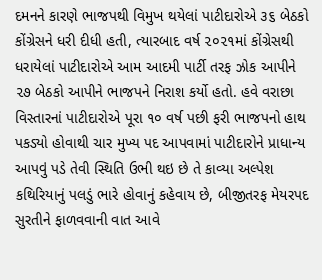દમનને કારણે ભાજપથી વિમુખ થયેલાં પાટીદારોએ ૩૬ બેઠકો કોંગ્રેસને ધરી દીધી હતી, ત્યારબાદ વર્ષ ૨૦૨૧માં કોંગ્રેસથી ધરાયેલાં પાટીદારોએ આમ આદમી પાર્ટી તરફ ઝોક આપીને ૨૭ બેઠકો આપીને ભાજપને નિરાશ કર્યો હતો. હવે વરાછા વિસ્તારનાં પાટીદારોએ પૂરા ૧૦ વર્ષ પછી ફરી ભાજપનો હાથ પકડ્યો હોવાથી ચાર મુખ્ય પદ આપવામાં પાટીદારોને પ્રાધાન્ય આપવું પડે તેવી સ્થિતિ ઉભી થઇ છે તે કાવ્યા અલ્પેશ કથિરિયાનું પલડું ભારે હોવાનું કહેવાય છે, બીજીતરફ મેયરપદ સુરતીને ફાળવવાની વાત આવે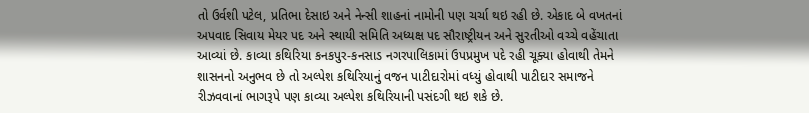તો ઉર્વશી પટેલ, પ્રતિભા દેસાઇ અને નેન્સી શાહનાં નામોની પણ ચર્ચા થઇ રહી છે. એકાદ બે વખતનાં અપવાદ સિવાય મેયર પદ અને સ્થાયી સમિતિ અધ્યક્ષ પદ સૌરાષ્ટ્રીયન અને સુરતીઓ વચ્ચે વહેંચાતા આવ્યાં છે. કાવ્યા કથિરિયા કનકપુર-કનસાડ નગરપાલિકામાં ઉપપ્રમુખ પદે રહી ચૂક્યા હોવાથી તેમને શાસનનો અનુભવ છે તો અલ્પેશ કથિરિયાનું વજન પાટીદારોમાં વધ્યું હોવાથી પાટીદાર સમાજને રીઝવવાનાં ભાગરૂપે પણ કાવ્યા અલ્પેશ કથિરિયાની પસંદગી થઇ શકે છે.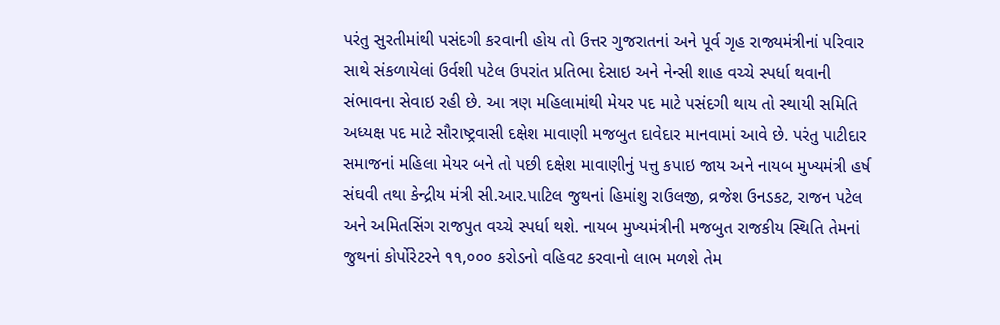પરંતુ સુરતીમાંથી પસંદગી કરવાની હોય તો ઉત્તર ગુજરાતનાં અને પૂર્વ ગૃહ રાજ્યમંત્રીનાં પરિવાર સાથે સંકળાયેલાં ઉર્વશી પટેલ ઉપરાંત પ્રતિભા દેસાઇ અને નેન્સી શાહ વચ્ચે સ્પર્ધા થવાની સંભાવના સેવાઇ રહી છે. આ ત્રણ મહિલામાંથી મેયર પદ માટે પસંદગી થાય તો સ્થાયી સમિતિ અધ્યક્ષ પદ માટે સૌરાષ્ટ્રવાસી દક્ષેશ માવાણી મજબુત દાવેદાર માનવામાં આવે છે. પરંતુ પાટીદાર સમાજનાં મહિલા મેયર બને તો પછી દક્ષેશ માવાણીનું પત્તુ કપાઇ જાય અને નાયબ મુખ્યમંત્રી હર્ષ સંઘવી તથા કેન્દ્રીય મંત્રી સી.આર.પાટિલ જુથનાં હિમાંશુ રાઉલજી, વ્રજેશ ઉનડકટ, રાજન પટેલ અને અમિતસિંગ રાજપુત વચ્ચે સ્પર્ધા થશે. નાયબ મુખ્યમંત્રીની મજબુત રાજકીય સ્થિતિ તેમનાં જુથનાં કોર્પોરેટરને ૧૧,૦૦૦ કરોડનો વહિવટ કરવાનો લાભ મળશે તેમ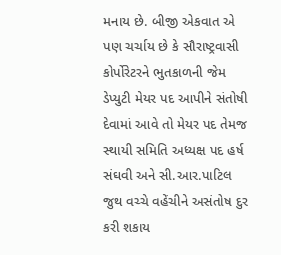મનાય છે. બીજી એકવાત એ પણ ચર્ચાય છે કે સૌરાષ્ટ્રવાસી કોર્પોરેટરને ભુતકાળની જેમ ડેપ્યુટી મેયર પદ આપીને સંતોષી દેવામાં આવે તો મેયર પદ તેમજ સ્થાયી સમિતિ અધ્યક્ષ પદ હર્ષ સંઘવી અને સી.આર.પાટિલ જુથ વચ્ચે વહેંચીને અસંતોષ દુર કરી શકાય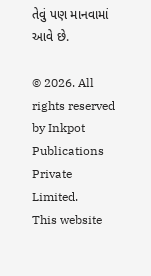તેવું પણ માનવામાં આવે છે.

© 2026. All rights reserved by Inkpot Publications Private Limited.
This website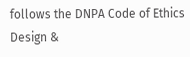follows the DNPA Code of Ethics
Design &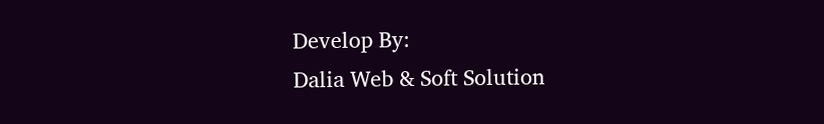Develop By:
Dalia Web & Soft Solution